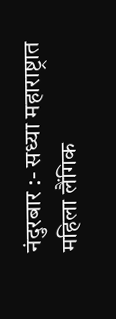नंदुरबार :- सध्या महाराष्ट्रात महिला लैंगिक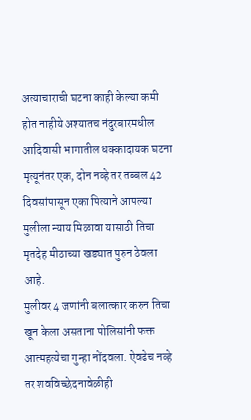अत्याचाराची घटना काही केल्या कमी होत नाहीये अश्यातच नंदुरबारमधील आदिवासी भागातील धक्कादायक घटना मृत्यूनंतर एक, दोन नव्हे तर तब्बल 42 दिवसांपासून एका पित्याने आपल्या मुलीला न्याय मिळावा यासाठी तिचा मृतदेह मीठाच्या खड्यात पुरुन ठेवला आहे.
मुलीवर 4 जणांनी बलात्कार करुन तिचा खून केला असताना पोलिसांनी फक्त आत्महत्येचा गुन्हा नोंदवला. ऐवढेच नव्हे तर शवविच्छेदनावेळीही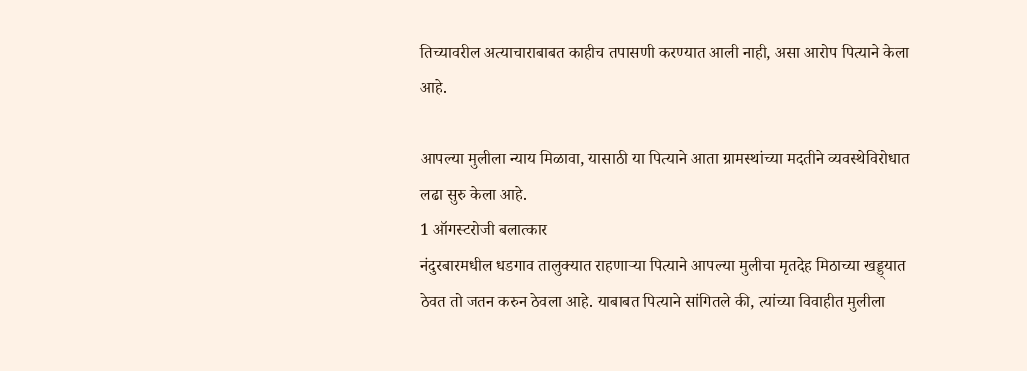तिच्यावरील अत्याचाराबाबत काहीच तपासणी करण्यात आली नाही, असा आरोप पित्याने केला आहे.

आपल्या मुलीला न्याय मिळावा, यासाठी या पित्याने आता ग्रामस्थांच्या मदतीने व्यवस्थेविरोधात लढा सुरु केला आहे.
1 ऑगस्टरोजी बलात्कार
नंदुरबारमधील धडगाव तालुक्यात राहणाऱ्या पित्याने आपल्या मुलीचा मृतदेह मिठाच्या खड्ड्यात ठेवत तो जतन करुन ठेवला आहे. याबाबत पित्याने सांगितले की, त्यांच्या विवाहीत मुलीला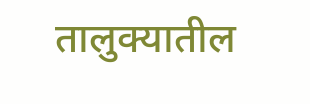तालुक्यातील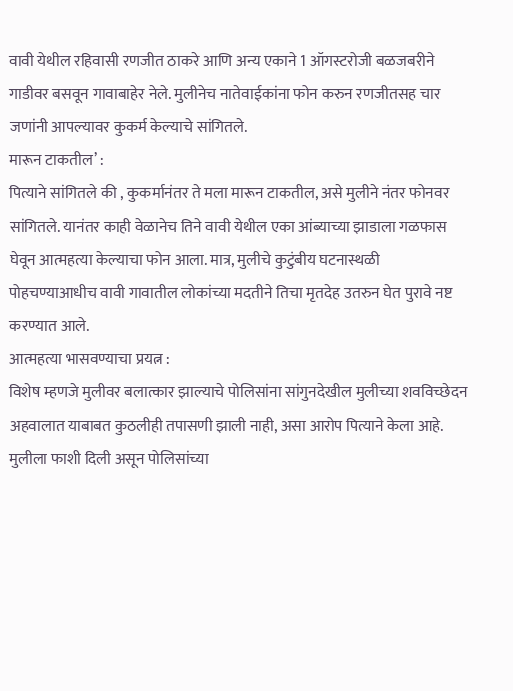वावी येथील रहिवासी रणजीत ठाकरे आणि अन्य एकाने 1 ऑगस्टरोजी बळजबरीने गाडीवर बसवून गावाबाहेर नेले. मुलीनेच नातेवाईकांना फोन करुन रणजीतसह चार जणांनी आपल्यावर कुकर्म केल्याचे सांगितले.
मारून टाकतील’ :
पित्याने सांगितले की , कुकर्मानंतर ते मला मारून टाकतील, असे मुलीने नंतर फोनवर सांगितले. यानंतर काही वेळानेच तिने वावी येथील एका आंब्याच्या झाडाला गळफास घेवून आत्महत्या केल्याचा फोन आला. मात्र, मुलीचे कुटुंबीय घटनास्थळी पोहचण्याआधीच वावी गावातील लोकांच्या मदतीने तिचा मृतदेह उतरुन घेत पुरावे नष्ट करण्यात आले.
आत्महत्या भासवण्याचा प्रयत्न :
विशेष म्हणजे मुलीवर बलात्कार झाल्याचे पोलिसांना सांगुनदेखील मुलीच्या शवविच्छेदन अहवालात याबाबत कुठलीही तपासणी झाली नाही, असा आरोप पित्याने केला आहे. मुलीला फाशी दिली असून पोलिसांच्या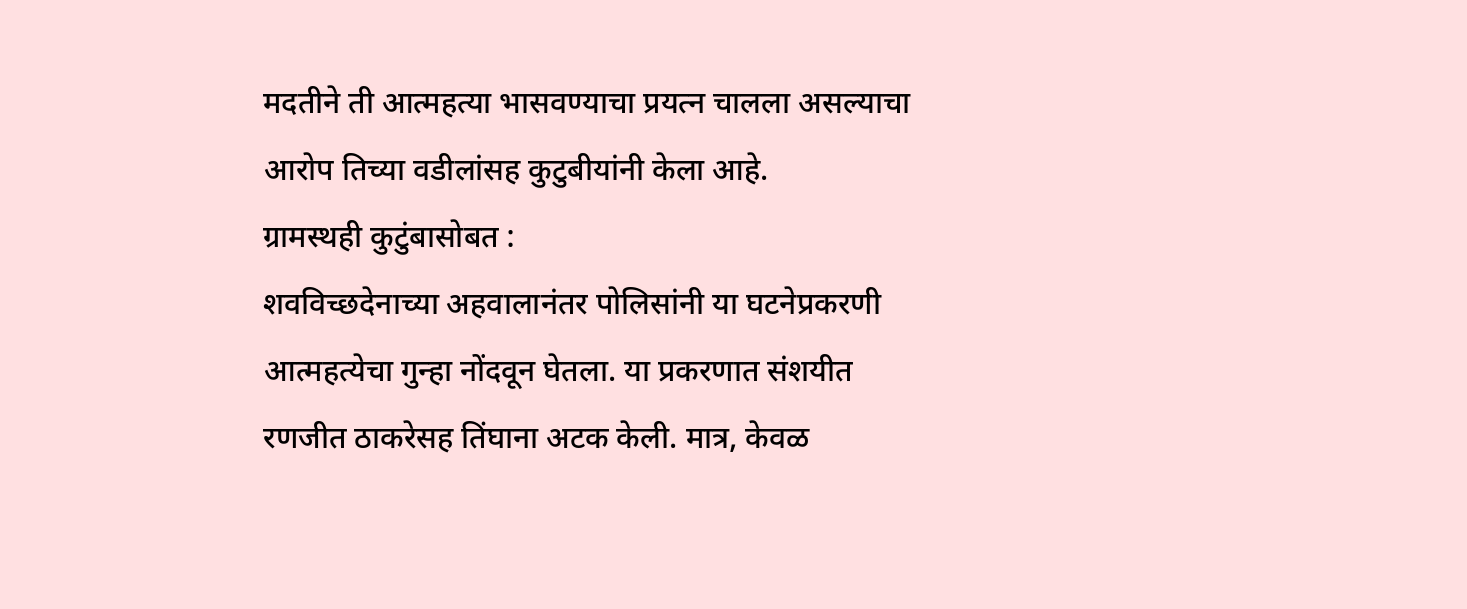मदतीने ती आत्महत्या भासवण्याचा प्रयत्न चालला असल्याचा आरोप तिच्या वडीलांसह कुटुबीयांनी केला आहे.
ग्रामस्थही कुटुंबासोबत :
शवविच्छदेनाच्या अहवालानंतर पोलिसांनी या घटनेप्रकरणी आत्महत्येचा गुन्हा नोंदवून घेतला. या प्रकरणात संशयीत रणजीत ठाकरेसह तिंघाना अटक केली. मात्र, केवळ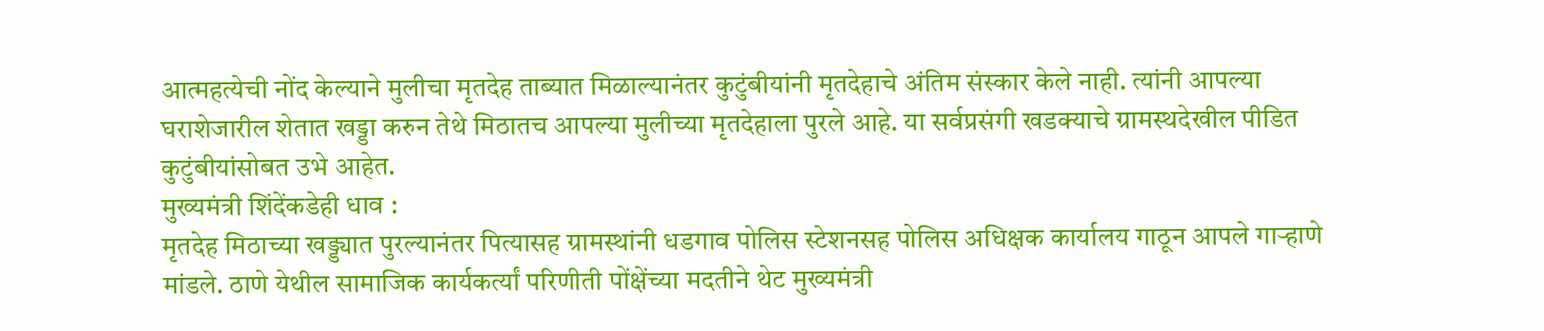आत्महत्येची नोंद केल्याने मुलीचा मृतदेह ताब्यात मिळाल्यानंतर कुटुंबीयांनी मृतदेहाचे अंतिम संस्कार केले नाही. त्यांनी आपल्या घराशेजारील शेतात खड्डा करुन तेथे मिठातच आपल्या मुलीच्या मृतदेहाला पुरले आहे. या सर्वप्रसंगी खडक्याचे ग्रामस्थदेखील पीडित कुटुंबीयांसोबत उभे आहेत.
मुख्यमंत्री शिंदेंकडेही धाव :
मृतदेह मिठाच्या खड्ड्यात पुरल्यानंतर पित्यासह ग्रामस्थांनी धडगाव पोलिस स्टेशनसह पोलिस अधिक्षक कार्यालय गाठून आपले गाऱ्हाणे मांडले. ठाणे येथील सामाजिक कार्यकर्त्यां परिणीती पोंक्षेंच्या मदतीने थेट मुख्यमंत्री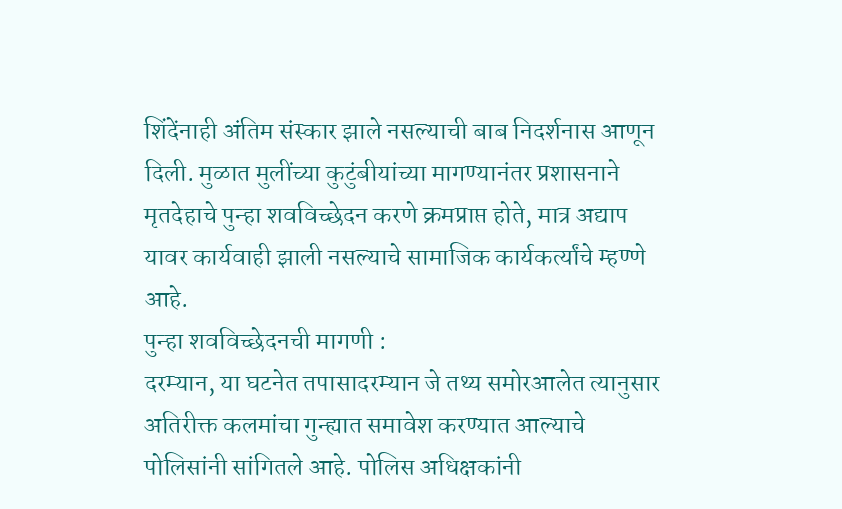शिंदेंनाही अंतिम संस्कार झाले नसल्याची बाब निदर्शनास आणून दिली. मुळात मुलींच्या कुटुंबीयांच्या मागण्यानंतर प्रशासनाने मृतदेहाचे पुन्हा शवविच्छेदन करणे क्रमप्राप्त होते, मात्र अद्याप यावर कार्यवाही झाली नसल्याचे सामाजिक कार्यकर्त्यांचे म्हण्णे आहे.
पुन्हा शवविच्छेदनची मागणी :
दरम्यान, या घटनेत तपासादरम्यान जे तथ्य समोरआलेत त्यानुसार अतिरीक्त कलमांचा गुन्ह्यात समावेश करण्यात आल्याचे पोलिसांनी सांगितले आहे. पोलिस अधिक्षकांनी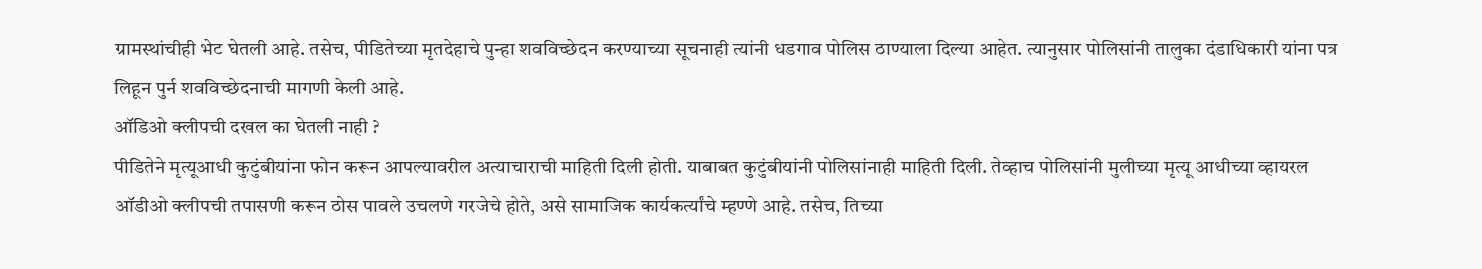ग्रामस्थांचीही भेट घेतली आहे. तसेच, पीडितेच्या मृतदेहाचे पुन्हा शवविच्छेदन करण्याच्या सूचनाही त्यांनी धडगाव पोलिस ठाण्याला दिल्या आहेत. त्यानुसार पोलिसांनी तालुका दंडाधिकारी यांना पत्र लिहून पुर्न शवविच्छेदनाची मागणी केली आहे.
ऑडिओ क्लीपची दखल का घेतली नाही ?
पीडितेने मृत्यूआधी कुटुंबीयांना फोन करून आपल्यावरील अत्याचाराची माहिती दिली होती. याबाबत कुटुंबीयांनी पोलिसांनाही माहिती दिली. तेव्हाच पोलिसांनी मुलीच्या मृत्यू आधीच्या व्हायरल ऑडीओ क्लीपची तपासणी करून ठोस पावले उचलणे गरजेचे होते, असे सामाजिक कार्यकर्त्यांचे म्हण्णे आहे. तसेच, तिच्या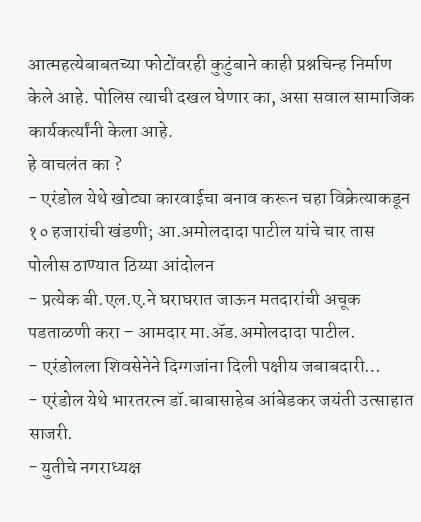आत्महत्येबाबतच्या फोटोंवरही कुटुंबाने काही प्रश्नचिन्ह निर्माण केले आहे. पोलिस त्याची दखल घेणार का, असा सवाल सामाजिक कार्यकर्त्यांनी केला आहे.
हे वाचलंत का ?
- एरंडोल येथे खोट्या कारवाईचा बनाव करून चहा विक्रेत्याकडून १० हजारांची खंडणी; आ.अमोलदादा पाटील यांचे चार तास पोलीस ठाण्यात ठिय्या आंदोलन
- प्रत्येक बी.एल.ए.ने घराघरात जाऊन मतदारांची अचूक पडताळणी करा – आमदार मा.ॲड.अमोलदादा पाटील.
- एरंडोलला शिवसेनेने दिग्गजांना दिली पक्षीय जबाबदारी…
- एरंडोल येथे भारतरत्न डॉ.बाबासाहेब आंबेडकर जयंती उत्साहात साजरी.
- युतीचे नगराध्यक्ष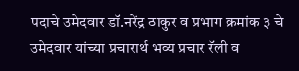पदाचे उमेदवार डॉ.नरेंद्र ठाकुर व प्रभाग क्रमांक ३ चे उमेदवार यांच्या प्रचारार्थ भव्य प्रचार रॅली व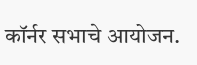कॉर्नर सभाचे आयोजन.